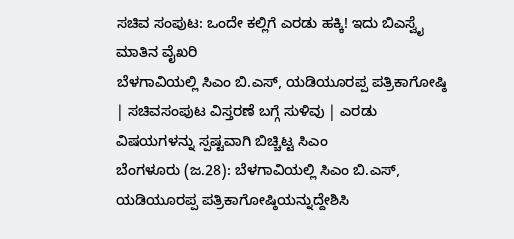ಸಚಿವ ಸಂಪುಟ: ಒಂದೇ ಕಲ್ಲಿಗೆ ಎರಡು ಹಕ್ಕಿ! ಇದು ಬಿಎಸ್ವೈ ಮಾತಿನ ವೈಖರಿ
ಬೆಳಗಾವಿಯಲ್ಲಿ ಸಿಎಂ ಬಿ.ಎಸ್, ಯಡಿಯೂರಪ್ಪ ಪತ್ರಿಕಾಗೋಷ್ಠಿ | ಸಚಿವಸಂಪುಟ ವಿಸ್ತರಣೆ ಬಗ್ಗೆ ಸುಳಿವು | ಎರಡು ವಿಷಯಗಳನ್ನು ಸ್ಪಷ್ಟವಾಗಿ ಬಿಚ್ಚಿಟ್ಟ ಸಿಎಂ
ಬೆಂಗಳೂರು (ಜ.28): ಬೆಳಗಾವಿಯಲ್ಲಿ ಸಿಎಂ ಬಿ.ಎಸ್, ಯಡಿಯೂರಪ್ಪ ಪತ್ರಿಕಾಗೋಷ್ಠಿಯನ್ನುದ್ದೇಶಿಸಿ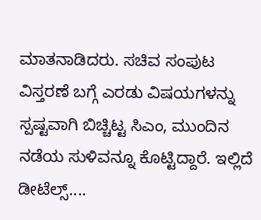ಮಾತನಾಡಿದರು. ಸಚಿವ ಸಂಪುಟ ವಿಸ್ತರಣೆ ಬಗ್ಗೆ ಎರಡು ವಿಷಯಗಳನ್ನು ಸ್ಪಷ್ಟವಾಗಿ ಬಿಚ್ಚಿಟ್ಟ ಸಿಎಂ, ಮುಂದಿನ ನಡೆಯ ಸುಳಿವನ್ನೂ ಕೊಟ್ಟಿದ್ದಾರೆ. ಇಲ್ಲಿದೆ ಡೀಟೆಲ್ಸ್....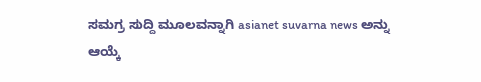ಸಮಗ್ರ ಸುದ್ದಿ ಮೂಲವನ್ನಾಗಿ asianet suvarna news ಅನ್ನು ಆಯ್ಕೆ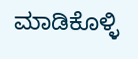ಮಾಡಿಕೊಳ್ಳಿ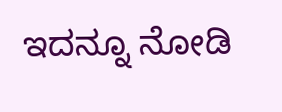ಇದನ್ನೂ ನೋಡಿ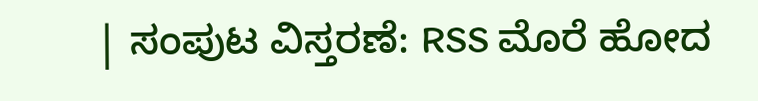| ಸಂಪುಟ ವಿಸ್ತರಣೆ: RSS ಮೊರೆ ಹೋದ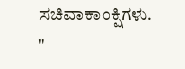ಸಚಿವಾಕಾಂಕ್ಷಿಗಳು.
"